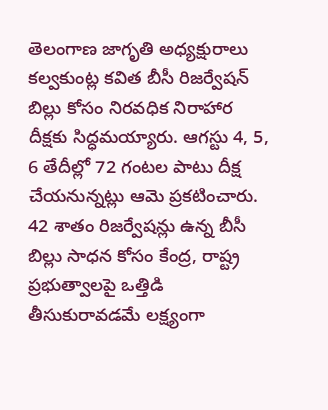తెలంగాణ జాగృతి అధ్యక్షురాలు కల్వకుంట్ల కవిత బీసీ రిజర్వేషన్ బిల్లు కోసం నిరవధిక నిరాహార దీక్షకు సిద్ధమయ్యారు. ఆగస్టు 4, 5, 6 తేదీల్లో 72 గంటల పాటు దీక్ష చేయనున్నట్లు ఆమె ప్రకటించారు. 42 శాతం రిజర్వేషన్లు ఉన్న బీసీ బిల్లు సాధన కోసం కేంద్ర, రాష్ట్ర ప్రభుత్వాలపై ఒత్తిడి తీసుకురావడమే లక్ష్యంగా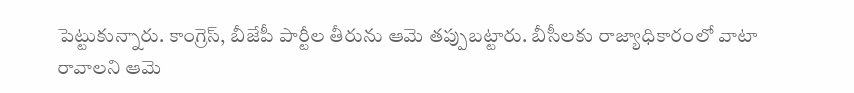పెట్టుకున్నారు. కాంగ్రెస్, బీజేపీ పార్టీల తీరును ఆమె తప్పుబట్టారు. బీసీలకు రాజ్యాధికారంలో వాటా రావాలని ఆమె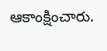ఆకాంక్షించారు.